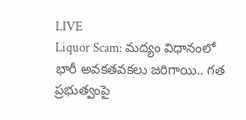LIVE
Liquor Scam: మద్యం విధానంలో భారీ అవకతవకలు జరిగాయి.. గత ప్రభుత్వంపై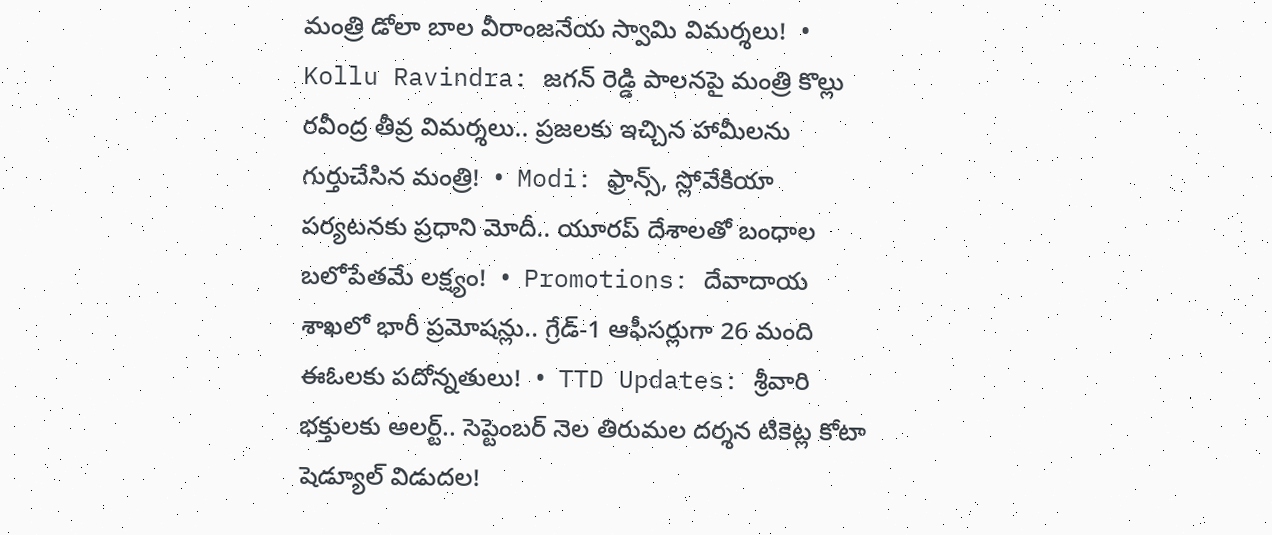మంత్రి డోలా బాల వీరాంజనేయ స్వామి విమర్శలు!  •  Kollu Ravindra: జగన్ రెడ్డి పాలనపై మంత్రి కొల్లు రవీంద్ర తీవ్ర విమర్శలు.. ప్రజలకు ఇచ్చిన హామీలను గుర్తుచేసిన మంత్రి!  •  Modi: ఫ్రాన్స్, స్లోవేకియా పర్యటనకు ప్రధాని మోదీ.. యూరప్ దేశాలతో బంధాల బలోపేతమే లక్ష్యం!  •  Promotions: దేవాదాయ శాఖలో భారీ ప్రమోషన్లు.. గ్రేడ్-1 ఆఫీసర్లుగా 26 మంది ఈఓలకు పదోన్నతులు!  •  TTD Updates: శ్రీవారి భక్తులకు అలర్ట్.. సెప్టెంబర్ నెల తిరుమల దర్శన టికెట్ల కోటా షెడ్యూల్ విడుదల!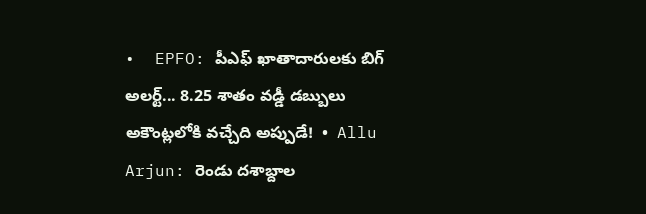•  EPFO: పీఎఫ్ ఖాతాదారులకు బిగ్ అలర్ట్... 8.25 శాతం వడ్డీ డబ్బులు అకౌంట్లలోకి వచ్చేది అప్పుడే!  •  Allu Arjun: రెండు దశాబ్దాల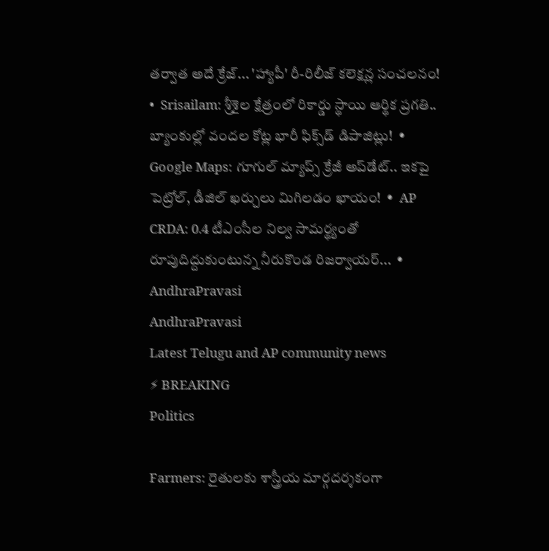తర్వాత అదే క్రేజ్... 'హ్యాపీ' రీ-రిలీజ్ కలెక్షన్ల సంచలనం!  •  Srisailam: శ్రీశైల క్షేత్రంలో రికార్డు స్థాయి ఆర్థిక ప్రగతి.. బ్యాంకుల్లో వందల కోట్ల భారీ ఫిక్స్‌డ్ డిపాజిట్లు!  •  Google Maps: గూగుల్ మ్యాప్స్ క్రేజీ అప్‌డేట్.. ఇకపై పెట్రోల్, డీజిల్ ఖర్చులు మిగిలడం ఖాయం!  •  AP CRDA: 0.4 టీఎంసీల నిల్వ సామర్థ్యంతో రూపుదిద్దుకుంటున్న నీరుకొండ రిజర్వాయర్...  •
AndhraPravasi
AndhraPravasi
Latest Telugu and AP community news
⚡ BREAKING
Politics

Farmers: రైతులకు శాస్త్రీయ మార్గదర్శకంగా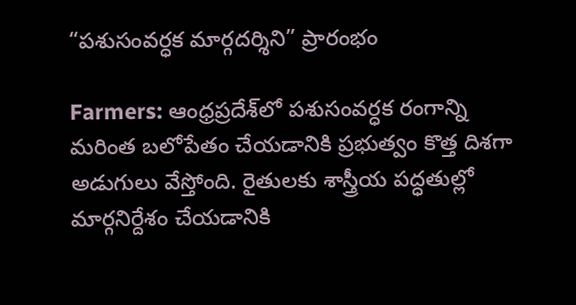“పశుసంవర్ధక మార్గదర్శిని” ప్రారంభం

Farmers: ఆంధ్రప్రదేశ్‌లో పశుసంవర్ధక రంగాన్ని మరింత బలోపేతం చేయడానికి ప్రభుత్వం కొత్త దిశగా అడుగులు వేస్తోంది. రైతులకు శాస్త్రీయ పద్ధతుల్లో మార్గనిర్దేశం చేయడానికి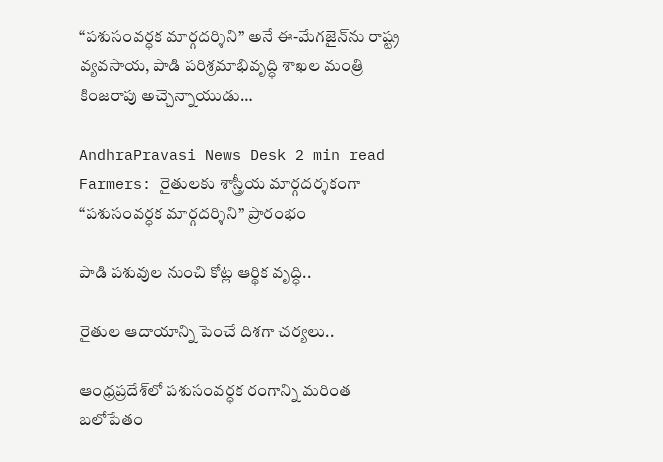“పశుసంవర్ధక మార్గదర్శిని” అనే ఈ-మేగజైన్‌ను రాష్ట్ర వ్యవసాయ, పాడి పరిశ్రమాభివృద్ధి శాఖల మంత్రి కింజరాపు అచ్చెన్నాయుడు…

AndhraPravasi News Desk 2 min read
Farmers: రైతులకు శాస్త్రీయ మార్గదర్శకంగా “పశుసంవర్ధక మార్గదర్శిని” ప్రారంభం

పాడి పశువుల నుంచి కోట్ల ఆర్థిక వృద్ధి..

రైతుల ఆదాయాన్ని పెంచే దిశగా చ‌ర్య‌లు..

ఆంధ్రప్రదేశ్‌లో పశుసంవర్ధక రంగాన్ని మరింత బలోపేతం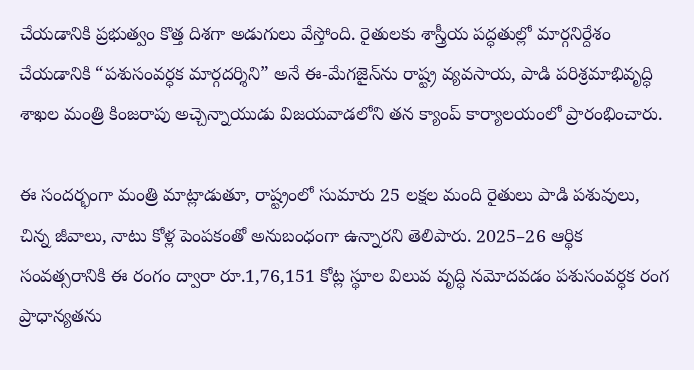చేయడానికి ప్రభుత్వం కొత్త దిశగా అడుగులు వేస్తోంది. రైతులకు శాస్త్రీయ పద్ధతుల్లో మార్గనిర్దేశం చేయడానికి “పశుసంవర్ధక మార్గదర్శిని” అనే ఈ-మేగజైన్‌ను రాష్ట్ర వ్యవసాయ, పాడి పరిశ్రమాభివృద్ధి శాఖల మంత్రి కింజరాపు అచ్చెన్నాయుడు విజయవాడలోని తన క్యాంప్ కార్యాలయంలో ప్రారంభించారు.

ఈ సందర్భంగా మంత్రి మాట్లాడుతూ, రాష్ట్రంలో సుమారు 25 లక్షల మంది రైతులు పాడి పశువులు, చిన్న జీవాలు, నాటు కోళ్ల పెంపకంతో అనుబంధంగా ఉన్నారని తెలిపారు. 2025–26 ఆర్థిక సంవత్సరానికి ఈ రంగం ద్వారా రూ.1,76,151 కోట్ల స్థూల విలువ వృద్ధి నమోదవడం పశుసంవర్ధక రంగ ప్రాధాన్యతను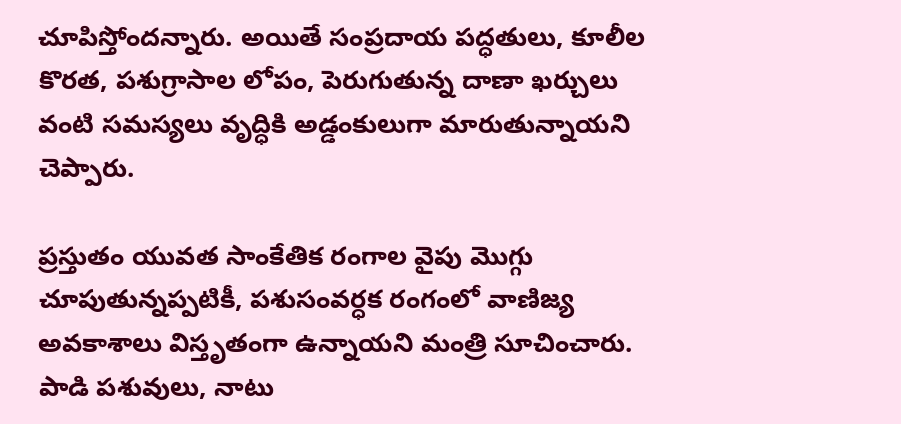చూపిస్తోందన్నారు. అయితే సంప్రదాయ పద్ధతులు, కూలీల కొరత, పశుగ్రాసాల లోపం, పెరుగుతున్న దాణా ఖర్చులు వంటి సమస్యలు వృద్ధికి అడ్డంకులుగా మారుతున్నాయని చెప్పారు.

ప్రస్తుతం యువత సాంకేతిక రంగాల వైపు మొగ్గు చూపుతున్నప్పటికీ, పశుసంవర్ధక రంగంలో వాణిజ్య అవకాశాలు విస్తృతంగా ఉన్నాయని మంత్రి సూచించారు. పాడి పశువులు, నాటు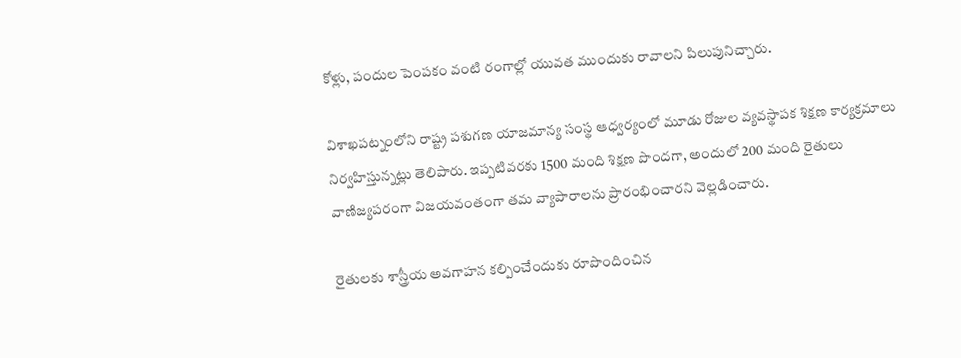కోళ్లు, పందుల పెంపకం వంటి రంగాల్లో యువత ముందుకు రావాలని పిలుపునిచ్చారు.

విశాఖపట్నంలోని రాష్ట్ర పశుగణ యాజమాన్య సంస్థ ఆధ్వర్యంలో మూడు రోజుల వ్యవస్థాపక శిక్షణ కార్యక్రమాలు నిర్వహిస్తున్నట్లు తెలిపారు. ఇప్పటివరకు 1500 మంది శిక్షణ పొందగా, అందులో 200 మంది రైతులు వాణిజ్యపరంగా విజయవంతంగా తమ వ్యాపారాలను ప్రారంభించారని వెల్లడించారు.

రైతులకు శాస్త్రీయ అవగాహన కల్పించేందుకు రూపొందించిన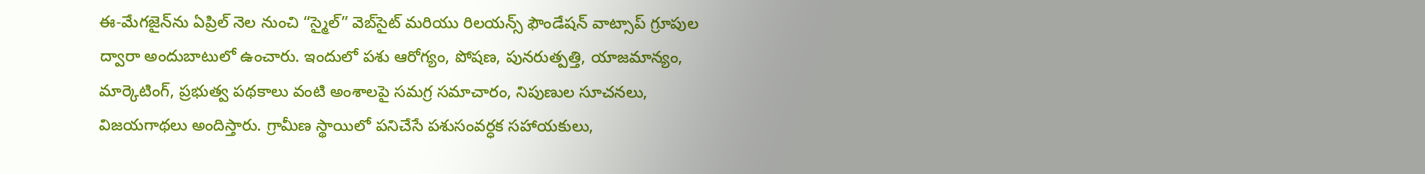ఈ-మేగజైన్‌ను ఏప్రిల్ నెల నుంచి “స్మైల్” వెబ్‌సైట్ మరియు రిలయన్స్ ఫౌండేషన్ వాట్సాప్ గ్రూపుల ద్వారా అందుబాటులో ఉంచారు. ఇందులో పశు ఆరోగ్యం, పోషణ, పునరుత్పత్తి, యాజమాన్యం, మార్కెటింగ్, ప్రభుత్వ పథకాలు వంటి అంశాలపై సమగ్ర సమాచారం, నిపుణుల సూచనలు, విజయగాథలు అందిస్తారు. గ్రామీణ స్థాయిలో పనిచేసే పశుసంవర్ధక సహాయకులు,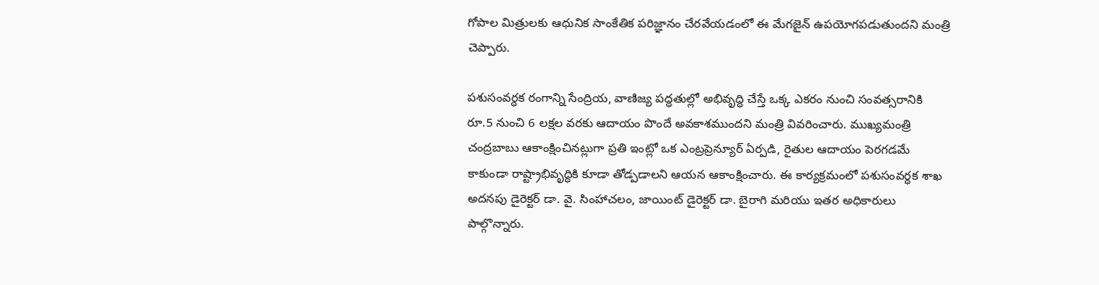గోపాల మిత్రులకు ఆధునిక సాంకేతిక పరిజ్ఞానం చేరవేయడంలో ఈ మేగజైన్ ఉపయోగపడుతుందని మంత్రి చెప్పారు.

పశుసంవర్ధక రంగాన్ని సేంద్రియ, వాణిజ్య పద్ధతుల్లో అభివృద్ధి చేస్తే ఒక్క ఎకరం నుంచి సంవత్సరానికి రూ.5 నుంచి 6 లక్షల వరకు ఆదాయం పొందే అవకాశముందని మంత్రి వివరించారు. ముఖ్యమంత్రి చంద్రబాబు ఆకాంక్షించినట్లుగా ప్రతి ఇంట్లో ఒక ఎంట్రప్రెన్యూర్ ఏర్పడి, రైతుల ఆదాయం పెరగడమే కాకుండా రాష్ట్రాభివృద్ధికి కూడా తోడ్పడాలని ఆయన ఆకాంక్షించారు. ఈ కార్యక్రమంలో పశుసంవర్ధక శాఖ అదనపు డైరెక్టర్ డా. వై. సింహాచలం, జాయింట్ డైరెక్టర్ డా. బైరాగి మరియు ఇతర అధికారులు పాల్గొన్నారు.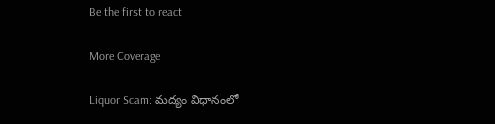Be the first to react

More Coverage

Liquor Scam: మద్యం విధానంలో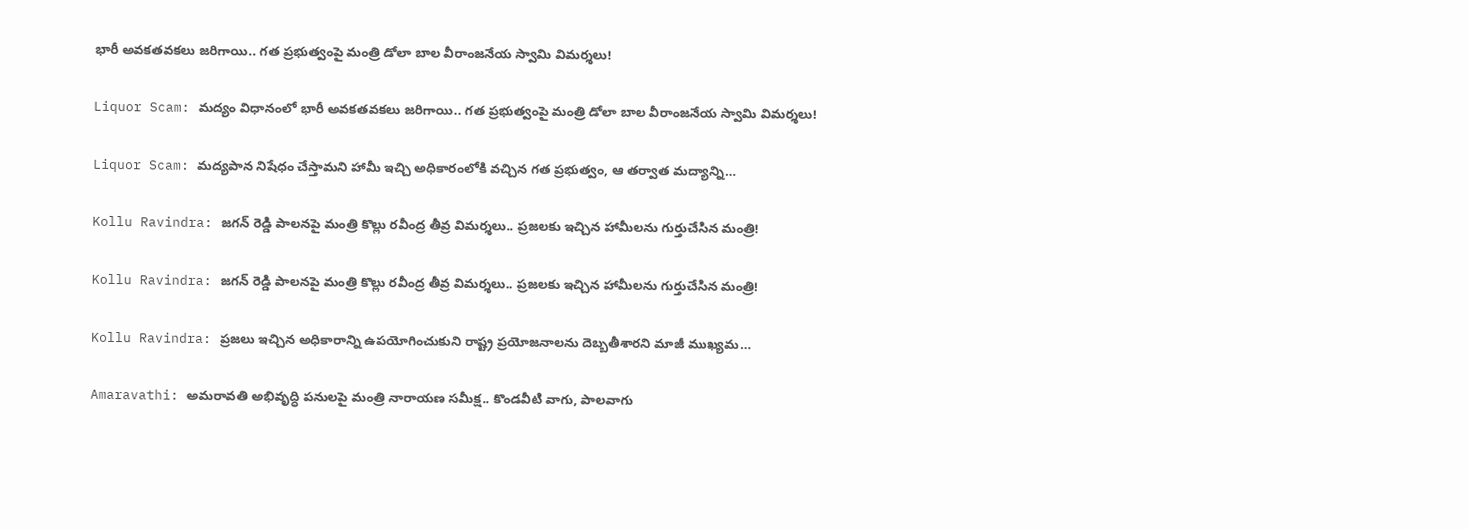భారీ అవకతవకలు జరిగాయి.. గత ప్రభుత్వంపై మంత్రి డోలా బాల వీరాంజనేయ స్వామి విమర్శలు!

Liquor Scam: మద్యం విధానంలో భారీ అవకతవకలు జరిగాయి.. గత ప్రభుత్వంపై మంత్రి డోలా బాల వీరాంజనేయ స్వామి విమర్శలు!

Liquor Scam: మద్యపాన నిషేధం చేస్తామని హామీ ఇచ్చి అధికారంలోకి వచ్చిన గత ప్రభుత్వం, ఆ తర్వాత మద్యాన్ని…

Kollu Ravindra: జగన్ రెడ్డి పాలనపై మంత్రి కొల్లు రవీంద్ర తీవ్ర విమర్శలు.. ప్రజలకు ఇచ్చిన హామీలను గుర్తుచేసిన మంత్రి!

Kollu Ravindra: జగన్ రెడ్డి పాలనపై మంత్రి కొల్లు రవీంద్ర తీవ్ర విమర్శలు.. ప్రజలకు ఇచ్చిన హామీలను గుర్తుచేసిన మంత్రి!

Kollu Ravindra: ప్రజలు ఇచ్చిన అధికారాన్ని ఉపయోగించుకుని రాష్ట్ర ప్రయోజనాలను దెబ్బతీశారని మాజీ ముఖ్యమ…

Amaravathi: అమరావతి అభివృద్ధి పనులపై మంత్రి నారాయణ సమీక్ష.. కొండవీటి వాగు, పాలవాగు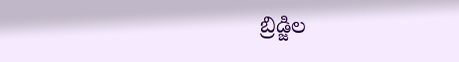బ్రిడ్జిల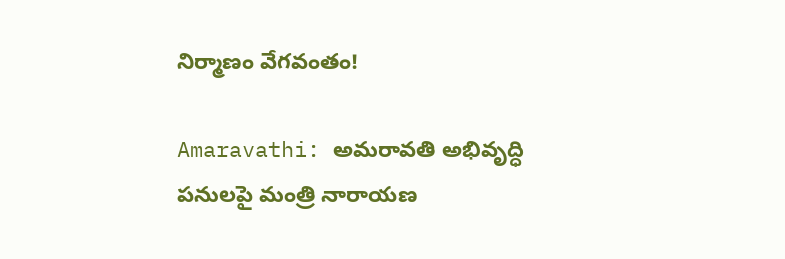నిర్మాణం వేగవంతం!

Amaravathi: అమరావతి అభివృద్ధి పనులపై మంత్రి నారాయణ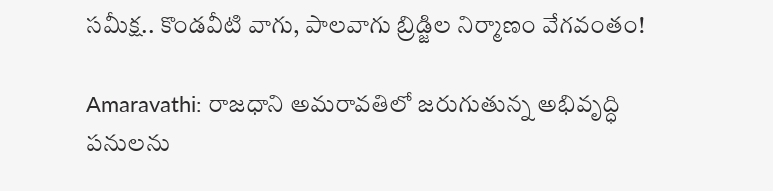సమీక్ష.. కొండవీటి వాగు, పాలవాగు బ్రిడ్జిల నిర్మాణం వేగవంతం!

Amaravathi: రాజధాని అమరావతిలో జరుగుతున్న అభివృద్ధి పనులను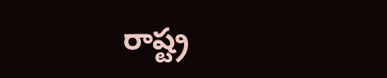రాష్ట్ర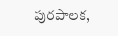పురపాలక,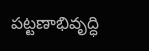పట్టణాభివృద్ధి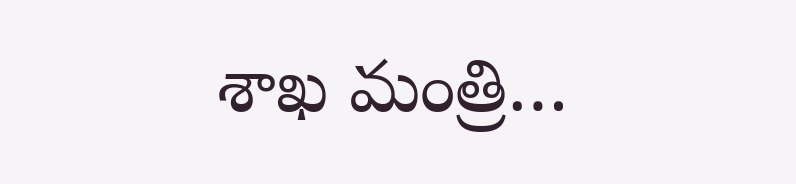శాఖ మంత్రి…